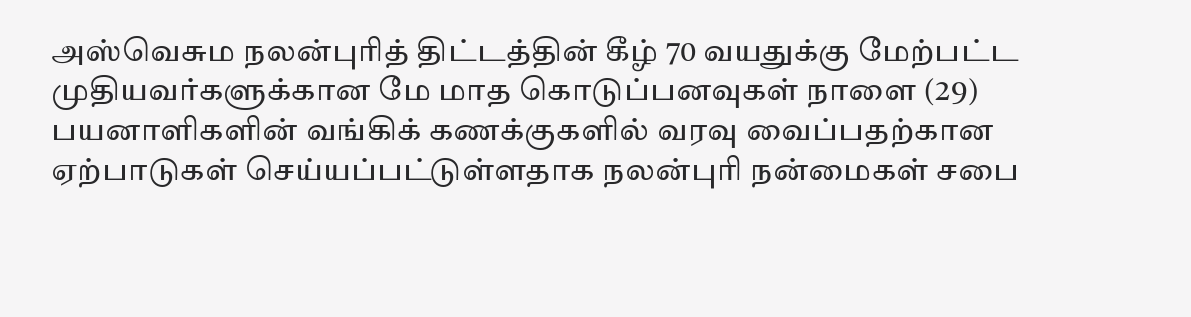அஸ்வெசும நலன்புரித் திட்டத்தின் கீழ் 70 வயதுக்கு மேற்பட்ட முதியவர்களுக்கான மே மாத கொடுப்பனவுகள் நாளை (29) பயனாளிகளின் வங்கிக் கணக்குகளில் வரவு வைப்பதற்கான ஏற்பாடுகள் செய்யப்பட்டுள்ளதாக நலன்புரி நன்மைகள் சபை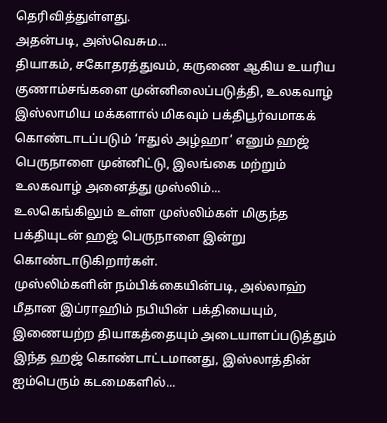தெரிவித்துள்ளது.
அதன்படி, அஸ்வெசும...
தியாகம், சகோதரத்துவம், கருணை ஆகிய உயரிய குணாம்சங்களை முன்னிலைப்படுத்தி, உலகவாழ் இஸ்லாமிய மக்களால் மிகவும் பக்திபூர்வமாகக் கொண்டாடப்படும் ‘ஈதுல் அழ்ஹா’ எனும் ஹஜ் பெருநாளை முன்னிட்டு, இலங்கை மற்றும் உலகவாழ் அனைத்து முஸ்லிம்...
உலகெங்கிலும் உள்ள முஸ்லிம்கள் மிகுந்த பக்தியுடன் ஹஜ் பெருநாளை இன்று கொண்டாடுகிறார்கள்.
முஸ்லிம்களின் நம்பிக்கையின்படி, அல்லாஹ் மீதான இப்ராஹிம் நபியின் பக்தியையும், இணையற்ற தியாகத்தையும் அடையாளப்படுத்தும் இந்த ஹஜ் கொண்டாட்டமானது, இஸ்லாத்தின் ஐம்பெரும் கடமைகளில்...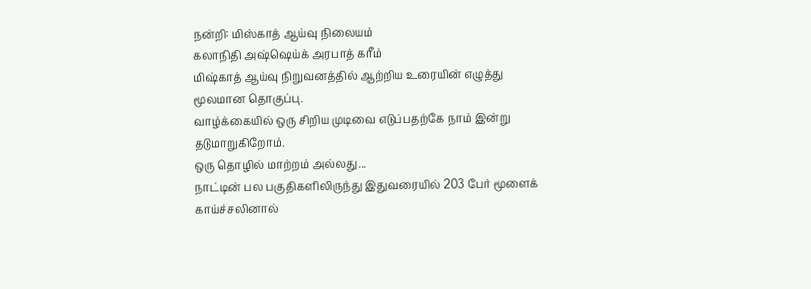நன்றி: மிஸ்காத் ஆய்வு நிலையம்
கலாநிதி அஷ்ஷெய்க் அரபாத் கரீம்
மிஷ்காத் ஆய்வு நிறுவனத்தில் ஆற்றிய உரையின் எழுத்து மூலமான தொகுப்பு.
வாழ்க்கையில் ஒரு சிறிய முடிவை எடுப்பதற்கே நாம் இன்று தடுமாறுகிறோம்.
ஒரு தொழில் மாற்றம் அல்லது...
நாட்டின் பல பகுதிகளிலிருந்து இதுவரையில் 203 பேர் மூளைக் காய்ச்சலினால்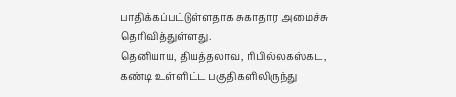பாதிக்கப்பட்டுள்ளதாக சுகாதார அமைச்சு தெரிவித்துள்ளது.
தெனியாய, தியத்தலாவ, ரிபில்லகஸ்கட, கண்டி உள்ளிட்ட பகுதிகளிலிருந்து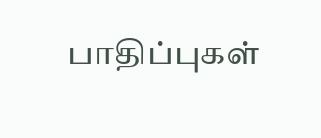பாதிப்புகள்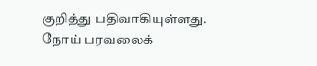குறித்து பதிவாகியுள்ளது.
நோய் பரவலைக்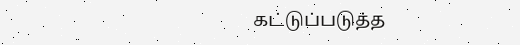கட்டுப்படுத்த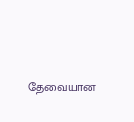தேவையான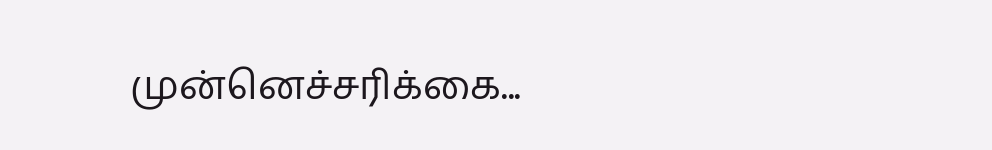முன்னெச்சரிக்கை...